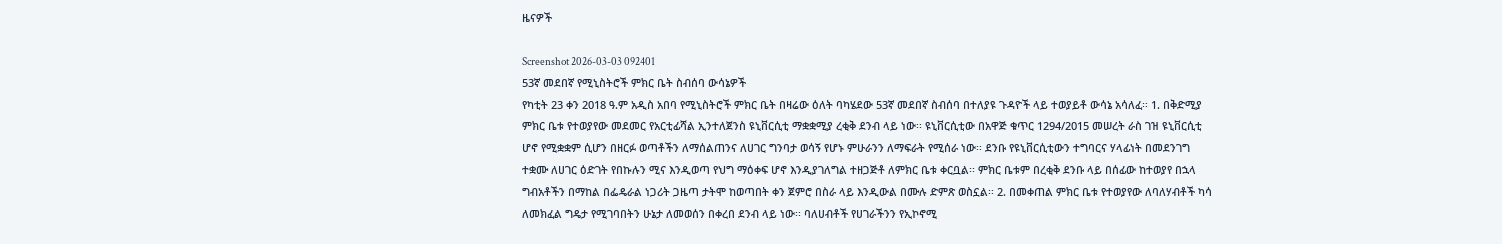ዜናዎች

Screenshot 2026-03-03 092401
53ኛ መደበኛ የሚኒስትሮች ምክር ቤት ስብሰባ ውሳኔዎች
የካቲት 23 ቀን 2018 ዓ.ም አዲስ አበባ የሚኒስትሮች ምክር ቤት በዛሬው ዕለት ባካሄደው 53ኛ መደበኛ ስብሰባ በተለያዩ ጉዳዮች ላይ ተወያይቶ ውሳኔ አሳለፈ፡፡ 1. በቅድሚያ ምክር ቤቱ የተወያየው መደመር የአርቲፊሻል ኢንተለጀንስ ዩኒቨርሲቲ ማቋቋሚያ ረቂቅ ደንብ ላይ ነው፡፡ ዩኒቨርሲቲው በአዋጅ ቁጥር 1294/2015 መሠረት ራስ ገዝ ዩኒቨርሲቲ ሆኖ የሚቋቋም ሲሆን በዘርፉ ወጣቶችን ለማሰልጠንና ለሀገር ግንባታ ወሳኝ የሆኑ ምሁራንን ለማፍራት የሚሰራ ነው፡፡ ደንቡ የዩኒቨርሲቲውን ተግባርና ሃላፊነት በመደንገግ ተቋሙ ለሀገር ዕድገት የበኩሉን ሚና እንዲወጣ የህግ ማዕቀፍ ሆኖ እንዲያገለግል ተዘጋጅቶ ለምክር ቤቱ ቀርቧል፡፡ ምክር ቤቱም በረቂቅ ደንቡ ላይ በሰፊው ከተወያየ በኋላ ግብአቶችን በማከል በፌዴራል ነጋሪት ጋዜጣ ታትሞ ከወጣበት ቀን ጀምሮ በስራ ላይ እንዲውል በሙሉ ድምጽ ወስኗል፡፡ 2. በመቀጠል ምክር ቤቱ የተወያየው ለባለሃብቶች ካሳ ለመክፈል ግዴታ የሚገባበትን ሁኔታ ለመወሰን በቀረበ ደንብ ላይ ነው፡፡ ባለሀብቶች የሀገራችንን የኢኮኖሚ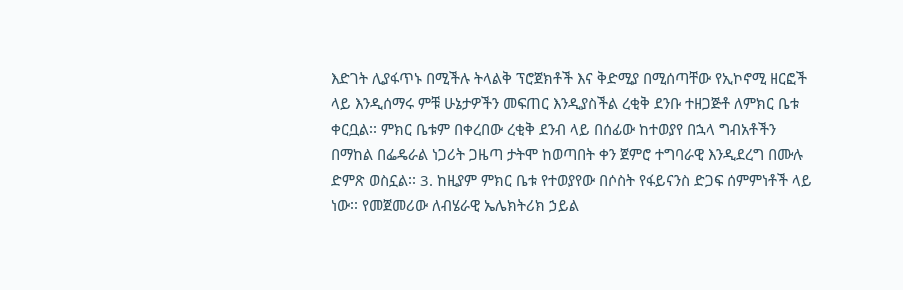እድገት ሊያፋጥኑ በሚችሉ ትላልቅ ፕሮጀክቶች እና ቅድሚያ በሚሰጣቸው የኢኮኖሚ ዘርፎች ላይ እንዲሰማሩ ምቹ ሁኔታዎችን መፍጠር እንዲያስችል ረቂቅ ደንቡ ተዘጋጅቶ ለምክር ቤቱ ቀርቧል፡፡ ምክር ቤቱም በቀረበው ረቂቅ ደንብ ላይ በሰፊው ከተወያየ በኋላ ግብአቶችን በማከል በፌዴራል ነጋሪት ጋዜጣ ታትሞ ከወጣበት ቀን ጀምሮ ተግባራዊ እንዲደረግ በሙሉ ድምጽ ወስኗል፡፡ 3. ከዚያም ምክር ቤቱ የተወያየው በሶስት የፋይናንስ ድጋፍ ሰምምነቶች ላይ ነው፡፡ የመጀመሪው ለብሄራዊ ኤሌክትሪክ ኃይል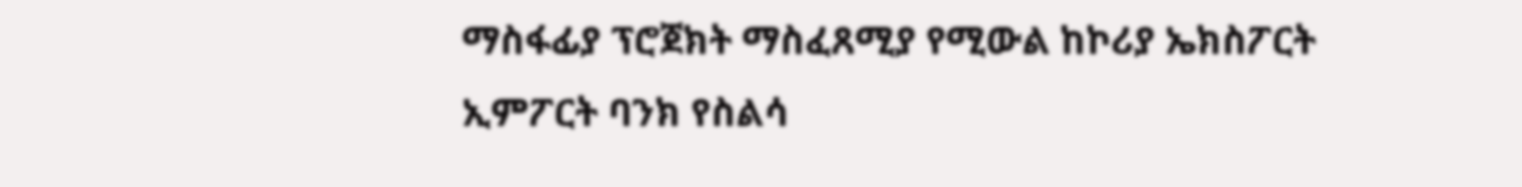ማስፋፊያ ፕሮጀክት ማስፈጸሚያ የሚውል ከኮሪያ ኤክስፖርት ኢምፖርት ባንክ የስልሳ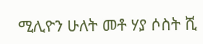ሚሊዮን ሁለት መቶ ሃያ ሶስት ሺ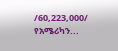/60,223,000/ የአሜሪካን...